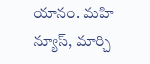యానం. మహి న్యూస్, మార్చి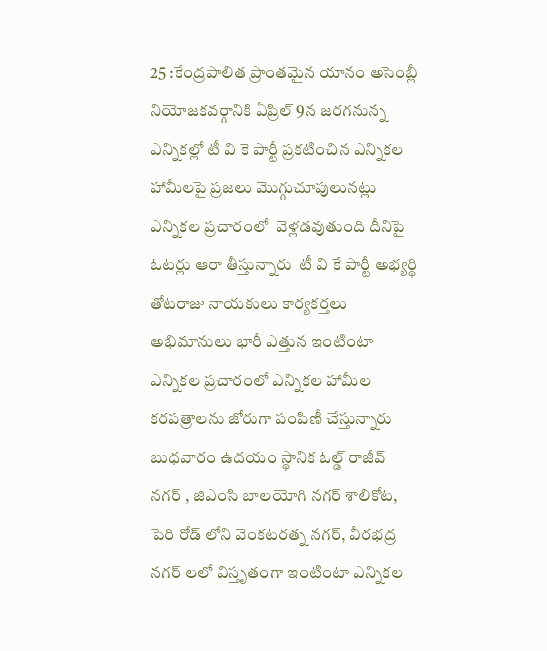25 :కేంద్రపాలిత ప్రాంతమైన యానం అసెంబ్లీ నియోజకవర్గానికి ఏప్రిల్ 9న జరగనున్న ఎన్నికల్లో టీ వి కె పార్టీ ప్రకటించిన ఎన్నికల హామీలపై ప్రజలు మొగ్గుచూపులునట్లు ఎన్నికల ప్రచారంలో  వెళ్లడవుతుంది దీనిపై ఓటర్లు ఆరా తీస్తున్నారు  టీ వి కే పార్టీ అభ్యర్థి తోటరాజు నాయకులు కార్యకర్తలు అభిమానులు భారీ ఎత్తున ఇంటింటా ఎన్నికల ప్రచారంలో ఎన్నికల హామీల కరపత్రాలను జోరుగా పంపిణీ చేస్తున్నారు బుధవారం ఉదయం స్థానిక ఓల్డ్ రాజీవ్ నగర్ , జిఎంసి బాలయోగి నగర్ శాలికోట, పెరి రోడ్ లోని వెంకటరత్న నగర్, వీరభద్ర నగర్ లలో విస్తృతంగా ఇంటింటా ఎన్నికల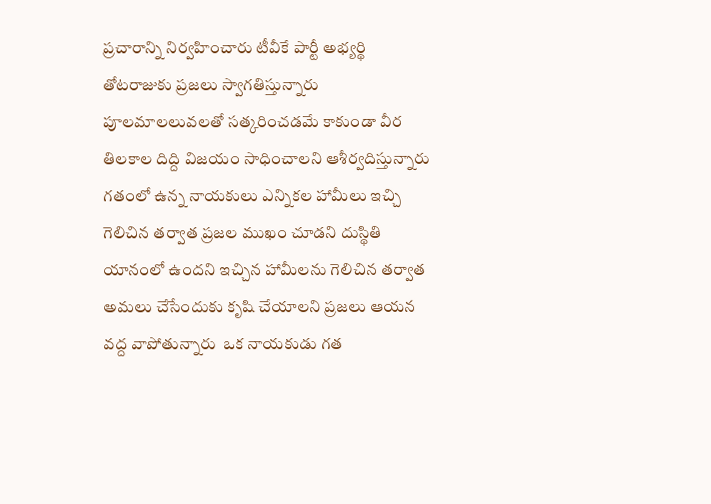ప్రచారాన్ని నిర్వహించారు టీవీకే పార్టీ అభ్యర్థి తోటరాజుకు ప్రజలు స్వాగతిస్తున్నారు పూలమాలలువలతో సత్కరించడమే కాకుండా వీర తిలకాల దిద్ది విజయం సాధించాలని ఆశీర్వదిస్తున్నారు గతంలో ఉన్న నాయకులు ఎన్నికల హామీలు ఇచ్చి గెలిచిన తర్వాత ప్రజల ముఖం చూడని దుస్థితి యానంలో ఉందని ఇచ్చిన హామీలను గెలిచిన తర్వాత అమలు చేసేందుకు కృషి చేయాలని ప్రజలు ఆయన వద్ద వాపోతున్నారు  ఒక నాయకుడు గత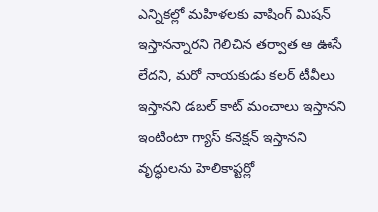ఎన్నికల్లో మహిళలకు వాషింగ్ మిషన్ ఇస్తానన్నారని గెలిచిన తర్వాత ఆ ఊసే లేదని, మరో నాయకుడు కలర్ టీవీలు ఇస్తానని డబల్ కాట్ మంచాలు ఇస్తానని ఇంటింటా గ్యాస్ కనెక్షన్ ఇస్తానని వృద్ధులను హెలికాప్టర్లో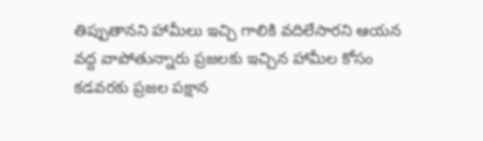తిప్పుతానని హామీలు ఇచ్చి గాలికి వదిలేసారని ఆయన వద్ద వాపోతున్నారు ప్రజలకు ఇచ్చిన హామీల కోసం కడవరకు ప్రజల పక్షాన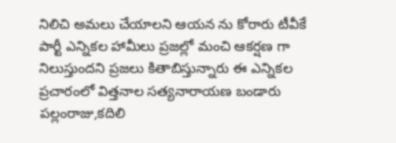నిలిచి అమలు చేయాలని ఆయన ను కోరారు టీవీకే పార్టీ ఎన్నికల హామీలు ప్రజల్లో మంచి ఆకర్షణ గా నిలుస్తుందని ప్రజలు కితాబిస్తున్నారు ఈ ఎన్నికల ప్రచారంలో విత్తనాల సత్యనారాయణ బండారు పల్లంరాజు,కదిలి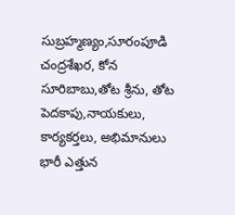సుబ్రహ్మణ్యం,సూరంపూడి చంద్రశేఖర, కోన సూరిబాబు,తోట శ్రీను, తోట పెదకాపు,నాయకులు, కార్యకర్తలు, అభిమానులు భారీ ఎత్తున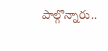పాల్గొన్నారు..